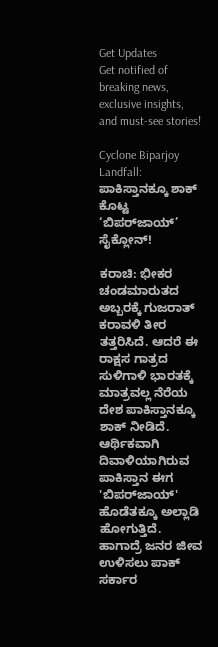Get Updates
Get notified of breaking news, exclusive insights, and must-see stories!

Cyclone Biparjoy Landfall: ಪಾಕಿಸ್ತಾನಕ್ಕೂ ಶಾಕ್ ಕೊಟ್ಟ ‘ಬಿಪರ್‌ಜಾಯ್’ ಸೈಕ್ಲೋನ್!

ಕರಾಚಿ: ಭೀಕರ ಚಂಡಮಾರುತದ ಅಬ್ಬರಕ್ಕೆ ಗುಜರಾತ್ ಕರಾವಳಿ ತೀರ ತತ್ತರಿಸಿದೆ. ಆದರೆ ಈ ರಾಕ್ಷಸ ಗಾತ್ರದ ಸುಳಿಗಾಳಿ ಭಾರತಕ್ಕೆ ಮಾತ್ರವಲ್ಲ ನೆರೆಯ ದೇಶ ಪಾಕಿಸ್ತಾನಕ್ಕೂ ಶಾಕ್ ನೀಡಿದೆ. ಆರ್ಥಿಕವಾಗಿ ದಿವಾಳಿಯಾಗಿರುವ ಪಾಕಿಸ್ತಾನ ಈಗ 'ಬಿಪರ್‌ಜಾಯ್' ಹೊಡೆತಕ್ಕೂ ಅಲ್ಲಾಡಿ ಹೋಗುತ್ತಿದೆ. ಹಾಗಾದ್ರೆ ಜನರ ಜೀವ ಉಳಿಸಲು ಪಾಕ್ ಸರ್ಕಾರ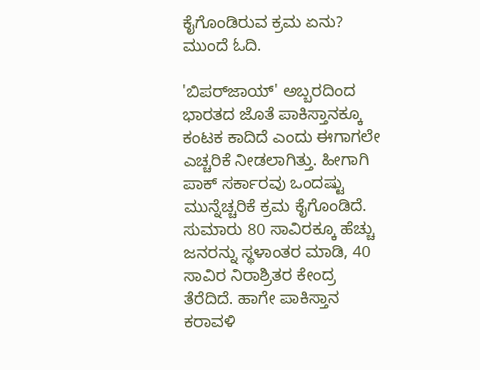ಕೈಗೊಂಡಿರುವ ಕ್ರಮ ಏನು? ಮುಂದೆ ಓದಿ.

'ಬಿಪರ್‌ಜಾಯ್' ಅಬ್ಬರದಿಂದ ಭಾರತದ ಜೊತೆ ಪಾಕಿಸ್ತಾನಕ್ಕೂ ಕಂಟಕ ಕಾದಿದೆ ಎಂದು ಈಗಾಗಲೇ ಎಚ್ಚರಿಕೆ ನೀಡಲಾಗಿತ್ತು. ಹೀಗಾಗಿ ಪಾಕ್ ಸರ್ಕಾರವು ಒಂದಷ್ಟು ಮುನ್ನೆಚ್ಚರಿಕೆ ಕ್ರಮ ಕೈಗೊಂಡಿದೆ. ಸುಮಾರು 80 ಸಾವಿರಕ್ಕೂ ಹೆಚ್ಚು ಜನರನ್ನು ಸ್ಥಳಾಂತರ ಮಾಡಿ, 40 ಸಾವಿರ ನಿರಾಶ್ರಿತರ ಕೇಂದ್ರ ತೆರೆದಿದೆ. ಹಾಗೇ ಪಾಕಿಸ್ತಾನ ಕರಾವಳಿ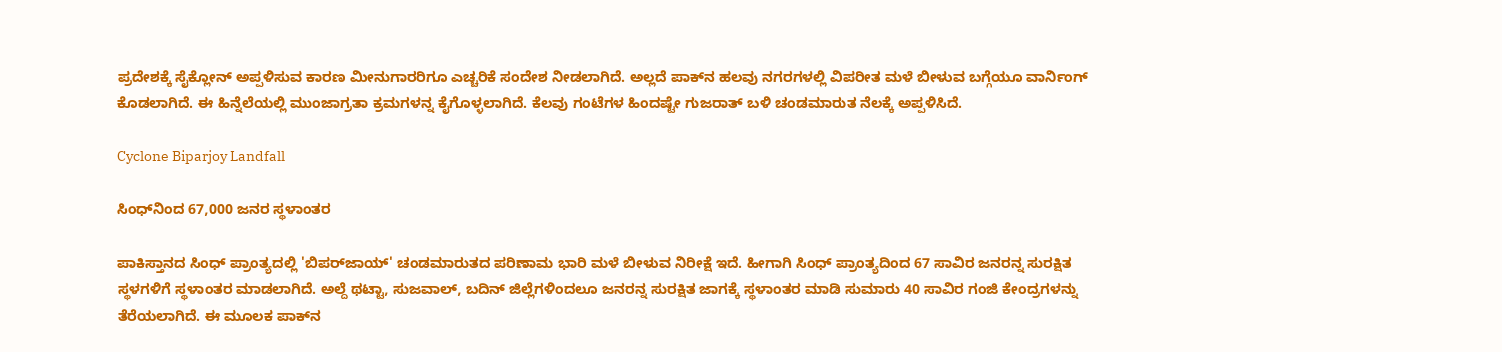ಪ್ರದೇಶಕ್ಕೆ ಸೈಕ್ಲೋನ್ ಅಪ್ಪಳಿಸುವ ಕಾರಣ ಮೀನುಗಾರರಿಗೂ ಎಚ್ಚರಿಕೆ ಸಂದೇಶ ನೀಡಲಾಗಿದೆ. ಅಲ್ಲದೆ ಪಾಕ್‌ನ ಹಲವು ನಗರಗಳಲ್ಲಿ ವಿಪರೀತ ಮಳೆ ಬೀಳುವ ಬಗ್ಗೆಯೂ ವಾರ್ನಿಂಗ್ ಕೊಡಲಾಗಿದೆ. ಈ ಹಿನ್ನೆಲೆಯಲ್ಲಿ ಮುಂಜಾಗ್ರತಾ ಕ್ರಮಗಳನ್ನ ಕೈಗೊಳ್ಳಲಾಗಿದೆ. ಕೆಲವು ಗಂಟೆಗಳ ಹಿಂದಷ್ಟೇ ಗುಜರಾತ್ ಬಳಿ ಚಂಡಮಾರುತ ನೆಲಕ್ಕೆ ಅಪ್ಪಳಿಸಿದೆ.

Cyclone Biparjoy Landfall

ಸಿಂಧ್‌ನಿಂದ 67,000 ಜನರ ಸ್ಥಳಾಂತರ

ಪಾಕಿಸ್ತಾನದ ಸಿಂಧ್ ಪ್ರಾಂತ್ಯದಲ್ಲಿ 'ಬಿಪರ್‌ಜಾಯ್' ಚಂಡಮಾರುತದ ಪರಿಣಾಮ ಭಾರಿ ಮಳೆ ಬೀಳುವ ನಿರೀಕ್ಷೆ ಇದೆ. ಹೀಗಾಗಿ ಸಿಂಧ್‌ ಪ್ರಾಂತ್ಯದಿಂದ 67 ಸಾವಿರ ಜನರನ್ನ ಸುರಕ್ಷಿತ ಸ್ಥಳಗಳಿಗೆ ಸ್ಥಳಾಂತರ ಮಾಡಲಾಗಿದೆ. ಅಲ್ದೆ ಥಟ್ಟಾ, ಸುಜವಾಲ್‌, ಬದಿನ್‌ ಜಿಲ್ಲೆಗಳಿಂದಲೂ ಜನರನ್ನ ಸುರಕ್ಷಿತ ಜಾಗಕ್ಕೆ ಸ್ಥಳಾಂತರ ಮಾಡಿ ಸುಮಾರು 40 ಸಾವಿರ ಗಂಜಿ ಕೇಂದ್ರಗಳನ್ನು ತೆರೆಯಲಾಗಿದೆ. ಈ ಮೂಲಕ ಪಾಕ್‌ನ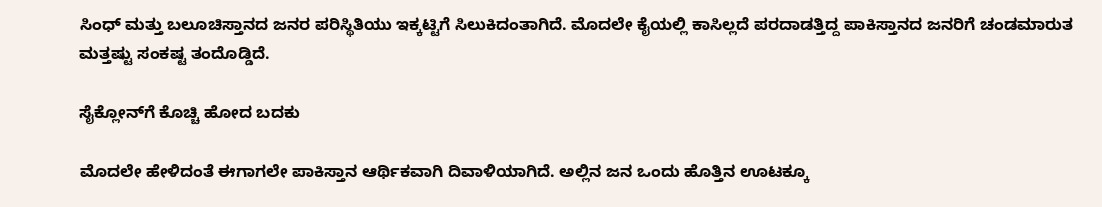ಸಿಂಧ್ ಮತ್ತು ಬಲೂಚಿಸ್ತಾನದ ಜನರ ಪರಿಸ್ಥಿತಿಯು ಇಕ್ಕಟ್ಟಿಗೆ ಸಿಲುಕಿದಂತಾಗಿದೆ. ಮೊದಲೇ ಕೈಯಲ್ಲಿ ಕಾಸಿಲ್ಲದೆ ಪರದಾಡತ್ತಿದ್ದ ಪಾಕಿಸ್ತಾನದ ಜನರಿಗೆ ಚಂಡಮಾರುತ ಮತ್ತಷ್ಟು ಸಂಕಷ್ಟ ತಂದೊಡ್ಡಿದೆ.

ಸೈಕ್ಲೋನ್‌ಗೆ ಕೊಚ್ಚಿ ಹೋದ ಬದಕು

ಮೊದಲೇ ಹೇಳಿದಂತೆ ಈಗಾಗಲೇ ಪಾಕಿಸ್ತಾನ ಆರ್ಥಿಕವಾಗಿ ದಿವಾಳಿಯಾಗಿದೆ. ಅಲ್ಲಿನ ಜನ ಒಂದು ಹೊತ್ತಿನ ಊಟಕ್ಕೂ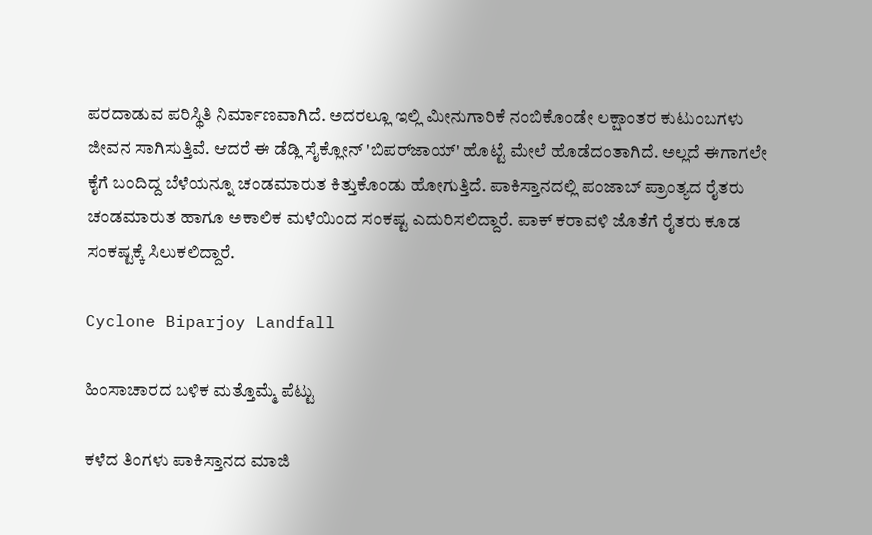ಪರದಾಡುವ ಪರಿಸ್ಥಿತಿ ನಿರ್ಮಾಣವಾಗಿದೆ. ಅದರಲ್ಲೂ ಇಲ್ಲಿ ಮೀನುಗಾರಿಕೆ ನಂಬಿಕೊಂಡೇ ಲಕ್ಷಾಂತರ ಕುಟುಂಬಗಳು ಜೀವನ ಸಾಗಿಸುತ್ತಿವೆ. ಆದರೆ ಈ ಡೆಡ್ಲಿ ಸೈಕ್ಲೋನ್ 'ಬಿಪರ್‌ಜಾಯ್' ಹೊಟ್ಟೆ ಮೇಲೆ ಹೊಡೆದಂತಾಗಿದೆ. ಅಲ್ಲದೆ ಈಗಾಗಲೇ ಕೈಗೆ ಬಂದಿದ್ದ ಬೆಳೆಯನ್ನೂ ಚಂಡಮಾರುತ ಕಿತ್ತುಕೊಂಡು ಹೋಗುತ್ತಿದೆ. ಪಾಕಿಸ್ತಾನದಲ್ಲಿ ಪಂಜಾಬ್ ಪ್ರಾಂತ್ಯದ ರೈತರು ಚಂಡಮಾರುತ ಹಾಗೂ ಅಕಾಲಿಕ ಮಳೆಯಿಂದ ಸಂಕಷ್ಟ ಎದುರಿಸಲಿದ್ದಾರೆ. ಪಾಕ್ ಕರಾವಳಿ ಜೊತೆಗೆ ರೈತರು ಕೂಡ ಸಂಕಷ್ಟಕ್ಕೆ ಸಿಲುಕಲಿದ್ದಾರೆ.

Cyclone Biparjoy Landfall

ಹಿಂಸಾಚಾರದ ಬಳಿಕ ಮತ್ತೊಮ್ಮೆ ಪೆಟ್ಟು

ಕಳೆದ ತಿಂಗಳು ಪಾಕಿಸ್ತಾನದ ಮಾಜಿ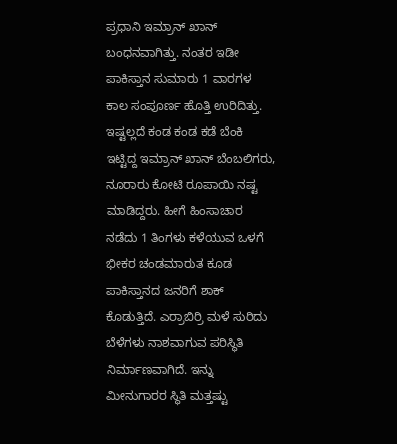ಪ್ರಧಾನಿ ಇಮ್ರಾನ್ ಖಾನ್ ಬಂಧನವಾಗಿತ್ತು. ನಂತರ ಇಡೀ ಪಾಕಿಸ್ತಾನ ಸುಮಾರು 1 ವಾರಗಳ ಕಾಲ ಸಂಪೂರ್ಣ ಹೊತ್ತಿ ಉರಿದಿತ್ತು. ಇಷ್ಟಲ್ಲದೆ ಕಂಡ ಕಂಡ ಕಡೆ ಬೆಂಕಿ ಇಟ್ಟಿದ್ದ ಇಮ್ರಾನ್ ಖಾನ್ ಬೆಂಬಲಿಗರು, ನೂರಾರು ಕೋಟಿ ರೂಪಾಯಿ ನಷ್ಟ ಮಾಡಿದ್ದರು. ಹೀಗೆ ಹಿಂಸಾಚಾರ ನಡೆದು 1 ತಿಂಗಳು ಕಳೆಯುವ ಒಳಗೆ ಭೀಕರ ಚಂಡಮಾರುತ ಕೂಡ ಪಾಕಿಸ್ತಾನದ ಜನರಿಗೆ ಶಾಕ್ ಕೊಡುತ್ತಿದೆ. ಎರ್ರಾಬಿರ್ರಿ ಮಳೆ ಸುರಿದು ಬೆಳೆಗಳು ನಾಶವಾಗುವ ಪರಿಸ್ಥಿತಿ ನಿರ್ಮಾಣವಾಗಿದೆ. ಇನ್ನು ಮೀನುಗಾರರ ಸ್ಥಿತಿ ಮತ್ತಷ್ಟು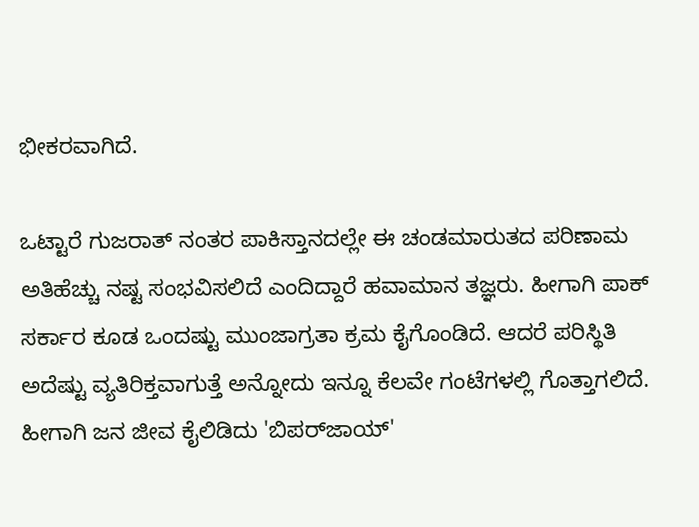ಭೀಕರವಾಗಿದೆ.

ಒಟ್ಟಾರೆ ಗುಜರಾತ್ ನಂತರ ಪಾಕಿಸ್ತಾನದಲ್ಲೇ ಈ ಚಂಡಮಾರುತದ ಪರಿಣಾಮ ಅತಿಹೆಚ್ಚು ನಷ್ಟ ಸಂಭವಿಸಲಿದೆ ಎಂದಿದ್ದಾರೆ ಹವಾಮಾನ ತಜ್ಞರು. ಹೀಗಾಗಿ ಪಾಕ್ ಸರ್ಕಾರ ಕೂಡ ಒಂದಷ್ಟು ಮುಂಜಾಗ್ರತಾ ಕ್ರಮ ಕೈಗೊಂಡಿದೆ. ಆದರೆ ಪರಿಸ್ಥಿತಿ ಅದೆಷ್ಟು ವ್ಯತಿರಿಕ್ತವಾಗುತ್ತೆ ಅನ್ನೋದು ಇನ್ನೂ ಕೆಲವೇ ಗಂಟೆಗಳಲ್ಲಿ ಗೊತ್ತಾಗಲಿದೆ. ಹೀಗಾಗಿ ಜನ ಜೀವ ಕೈಲಿಡಿದು 'ಬಿಪರ್‌ಜಾಯ್'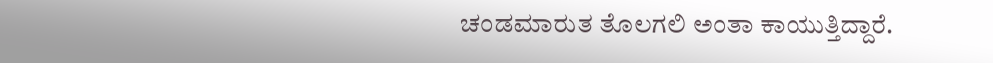ಚಂಡಮಾರುತ ತೊಲಗಲಿ ಅಂತಾ ಕಾಯುತ್ತಿದ್ದಾರೆ.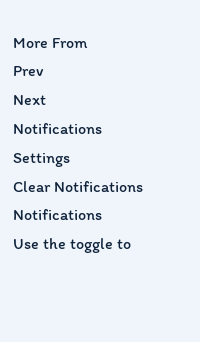More From
Prev
Next
Notifications
Settings
Clear Notifications
Notifications
Use the toggle to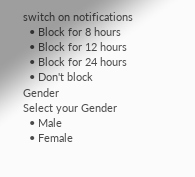switch on notifications
  • Block for 8 hours
  • Block for 12 hours
  • Block for 24 hours
  • Don't block
Gender
Select your Gender
  • Male
  • Female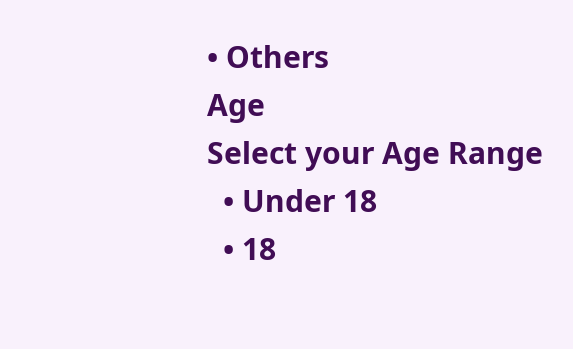• Others
Age
Select your Age Range
  • Under 18
  • 18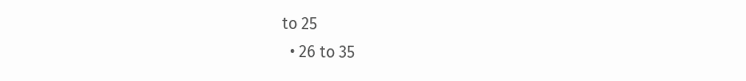to 25
  • 26 to 35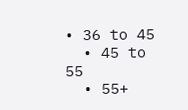• 36 to 45
  • 45 to 55
  • 55+